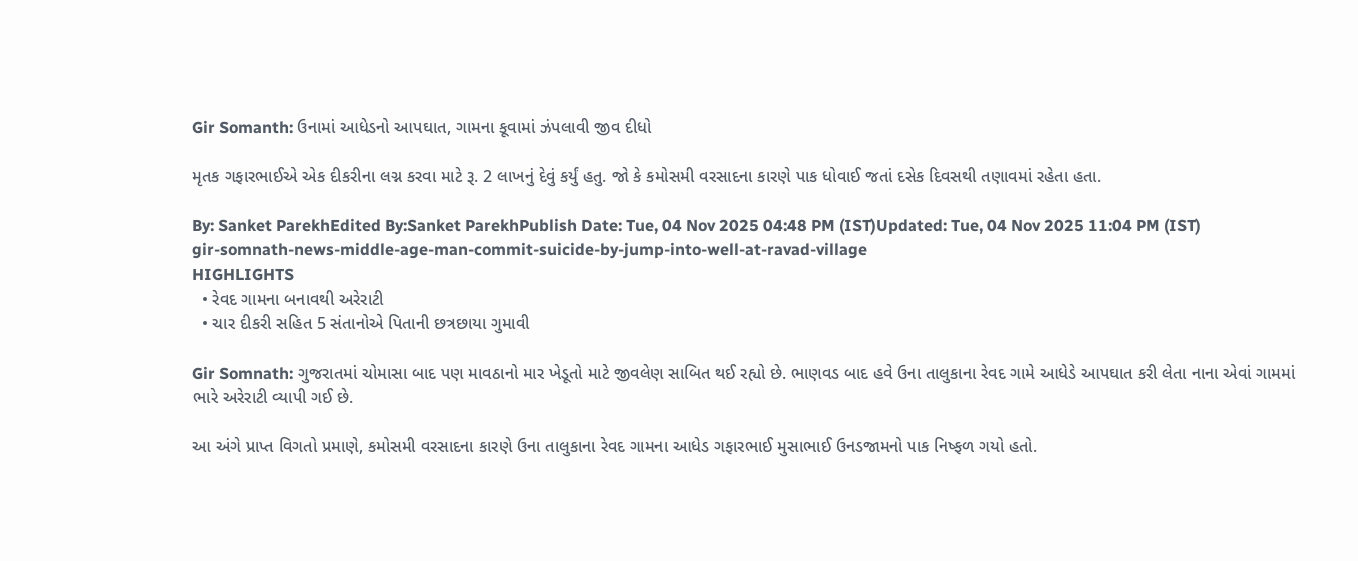Gir Somanth: ઉનામાં આધેડનો આપઘાત, ગામના કૂવામાં ઝંપલાવી જીવ દીધો

મૃતક ગફારભાઈએ એક દીકરીના લગ્ન કરવા માટે રૂ. 2 લાખનું દેવું કર્યું હતુ. જો કે કમોસમી વરસાદના કારણે પાક ધોવાઈ જતાં દસેક દિવસથી તણાવમાં રહેતા હતા.

By: Sanket ParekhEdited By:Sanket ParekhPublish Date: Tue, 04 Nov 2025 04:48 PM (IST)Updated: Tue, 04 Nov 2025 11:04 PM (IST)
gir-somnath-news-middle-age-man-commit-suicide-by-jump-into-well-at-ravad-village
HIGHLIGHTS
  • રેવદ ગામના બનાવથી અરેરાટી
  • ચાર દીકરી સહિત 5 સંતાનોએ પિતાની છત્રછાયા ગુમાવી

Gir Somnath: ગુજરાતમાં ચોમાસા બાદ પણ માવઠાનો માર ખેડૂતો માટે જીવલેણ સાબિત થઈ રહ્યો છે. ભાણવડ બાદ હવે ઉના તાલુકાના રેવદ ગામે આધેડે આપઘાત કરી લેતા નાના એવાં ગામમાં ભારે અરેરાટી વ્યાપી ગઈ છે.

આ અંગે પ્રાપ્ત વિગતો પ્રમાણે, કમોસમી વરસાદના કારણે ઉના તાલુકાના રેવદ ગામના આધેડ ગફારભાઈ મુસાભાઈ ઉનડજામનો પાક નિષ્ફળ ગયો હતો.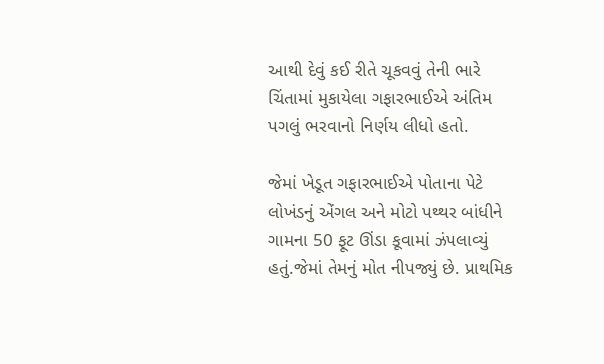આથી દેવું કઈ રીતે ચૂકવવું તેની ભારે ચિંતામાં મુકાયેલા ગફારભાઈએ અંતિમ પગલું ભરવાનો નિર્ણય લીધો હતો.

જેમાં ખેડૂત ગફારભાઈએ પોતાના પેટે લોખંડનું એંગલ અને મોટો પથ્થર બાંધીને ગામના 50 ફૂટ ઊંડા કૂવામાં ઝંપલાવ્યું હતું.જેમાં તેમનું મોત નીપજ્યું છે. પ્રાથમિક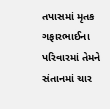તપાસમાં મૃતક ગફારભાઈના પરિવારમાં તેમને સંતાનમાં ચાર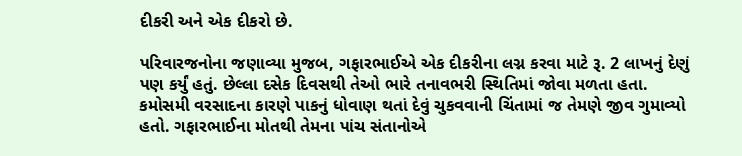દીકરી અને એક દીકરો છે.

પરિવારજનોના જણાવ્યા મુજબ, ગફારભાઈએ એક દીકરીના લગ્ન કરવા માટે રૂ. 2 લાખનું દેણું પણ કર્યું હતું. છેલ્લા દસેક દિવસથી તેઓ ભારે તનાવભરી સ્થિતિમાં જોવા મળતા હતા. કમોસમી વરસાદના કારણે પાકનું ધોવાણ થતાં દેવું ચુકવવાની ચિંતામાં જ તેમણે જીવ ગુમાવ્યો હતો. ગફારભાઈના મોતથી તેમના પાંચ સંતાનોએ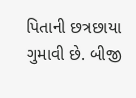પિતાની છત્રછાયા ગુમાવી છે. બીજી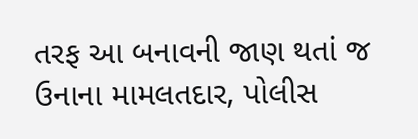તરફ આ બનાવની જાણ થતાં જ ઉનાના મામલતદાર, પોલીસ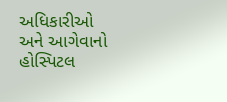અધિકારીઓ અને આગેવાનો હોસ્પિટલ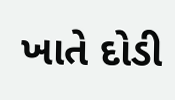ખાતે દોડી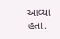આવ્યા હતા.